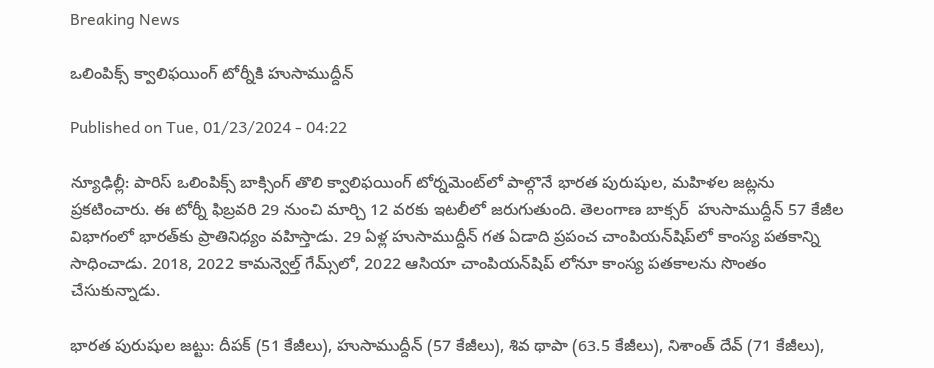Breaking News

ఒలింపిక్స్‌ క్వాలిఫయింగ్‌ టోర్నీకి హుసాముద్దీన్‌

Published on Tue, 01/23/2024 - 04:22

న్యూఢిల్లీ: పారిస్‌ ఒలింపిక్స్‌ బాక్సింగ్‌ తొలి క్వాలిఫయింగ్‌ టోర్నమెంట్‌లో పాల్గొనే భారత పురుషుల, మహిళల జట్లను ప్రకటించారు. ఈ టోర్నీ ఫిబ్రవరి 29 నుంచి మార్చి 12 వరకు ఇటలీలో జరుగుతుంది. తెలంగాణ బాక్సర్‌  హుసాముద్దీన్‌ 57 కేజీల విభాగంలో భారత్‌కు ప్రాతినిధ్యం వహిస్తాడు. 29 ఏళ్ల హుసాముద్దీన్‌ గత ఏడాది ప్రపంచ చాంపియన్‌షిప్‌లో కాంస్య పతకాన్ని సాధించాడు. 2018, 2022 కామన్వెల్త్‌ గేమ్స్‌లో, 2022 ఆసియా చాంపియన్‌షిప్‌ లోనూ కాంస్య పతకాలను సొంతం చేసుకున్నాడు.

భారత పురుషుల జట్టు: దీపక్‌ (51 కేజీలు), హుసాముద్దీన్‌ (57 కేజీలు), శివ థాపా (63.5 కేజీలు), నిశాంత్‌ దేవ్‌ (71 కేజీలు),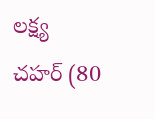లక్ష్య చహర్‌ (80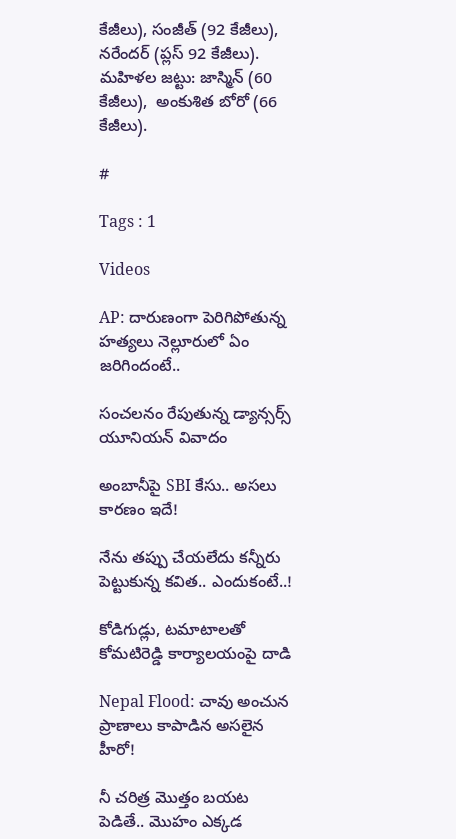కేజీలు), సంజీత్‌ (92 కేజీలు), నరేందర్‌ (ప్లస్‌ 92 కేజీలు). మహిళల జట్టు: జాస్మిన్‌ (60 కేజీలు),  అంకుశిత బోరో (66 కేజీలు).

#

Tags : 1

Videos

AP: దారుణంగా పెరిగిపోతున్న హత్యలు నెల్లూరులో ఏం జరిగిందంటే..

సంచలనం రేపుతున్న డ్యాన్సర్స్ యూనియన్ వివాదం

అంబానీపై SBI కేసు.. అసలు కారణం ఇదే!

నేను తప్పు చేయలేదు కన్నీరు పెట్టుకున్న కవిత.. ఎందుకంటే..!

కోడిగుడ్లు, టమాటాలతో కోమటిరెడ్డి కార్యాలయంపై దాడి

Nepal Flood: చావు అంచున ప్రాణాలు కాపాడిన అసలైన హీరో!

నీ చరిత్ర మొత్తం బయట పెడితే.. మొహం ఎక్కడ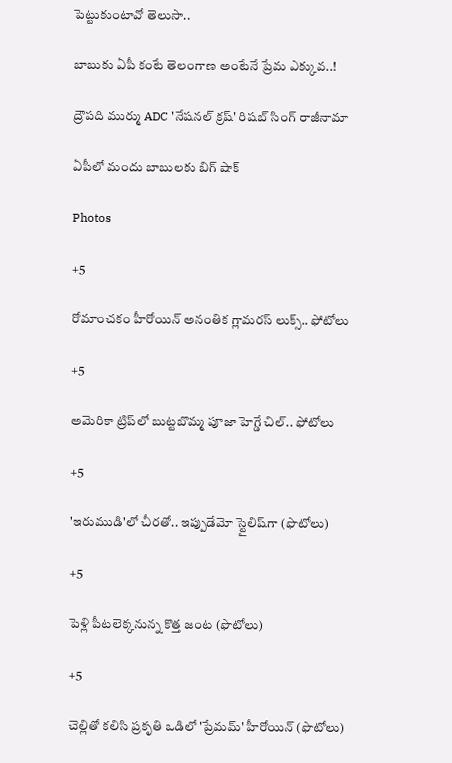పెట్టుకుంటావో తెలుసా..

బాబుకు ఏపీ కంటే తెలంగాణ అంటేనే ప్రేమ ఎక్కువ..!

ద్రౌపది ముర్ము ADC 'నేషనల్ క్రష్' రిషబ్ సింగ్ రాజీనామా

ఏపీలో మందు బాబులకు బిగ్ షాక్

Photos

+5

రోమాంచకం హీరోయిన్ అనంతిక గ్లామరస్ లుక్స్.. ఫోటోలు

+5

అమెరికా ట్రిప్‌లో బుట్టబొమ్మ పూజా హెగ్డే చిల్.. ఫోటోలు

+5

'ఇరుముడి'లో చీరతో.. ఇప్పుడేమో స్టైలిష్‌గా (ఫొటోలు)

+5

పెళ్లి పీటలెక్కనున్న కొత్త జంట (ఫొటోలు)

+5

చెల్లితో కలిసి ప్రకృతి ఒడిలో 'ప్రేమమ్' హీరోయిన్ (ఫొటోలు)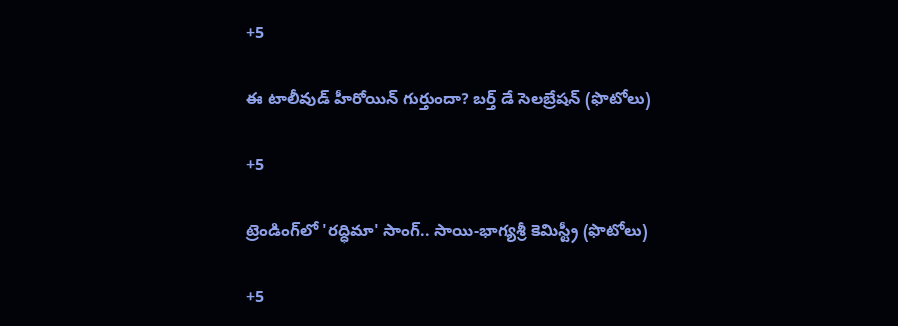+5

ఈ టాలీవుడ్ హీరోయిన్ గుర్తుందా? బర్త్ డే సెలబ్రేషన్ (ఫొటోలు)

+5

ట్రెండింగ్‌లో 'రద్ధిమా' సాంగ్.. సాయి-భాగ్యశ్రీ కెమిస్ట్రీ (ఫొటోలు)

+5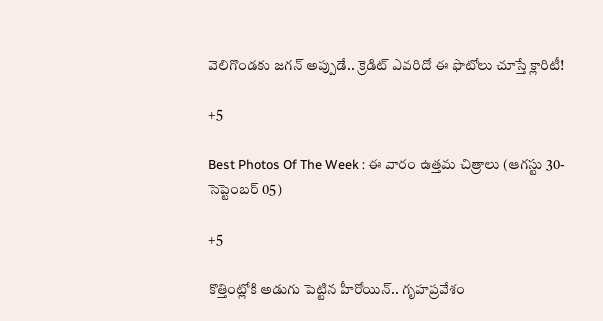వెలిగొండకు జగన్‌ అప్పుడే.. క్రెడిట్‌ ఎవరిదో ఈ ఫొటోలు చూస్తే క్లారిటీ!

+5

Best Photos Of The Week : ఈ వారం ఉత్తమ చిత్రాలు (ఆగస్టు 30- సెప్టెంబర్ 05)

+5

కొత్తింట్లోకి అడుగు పెట్టిన హీరోయిన్.. గృహప్రవేశం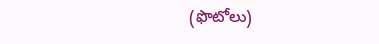(ఫొటోలు)